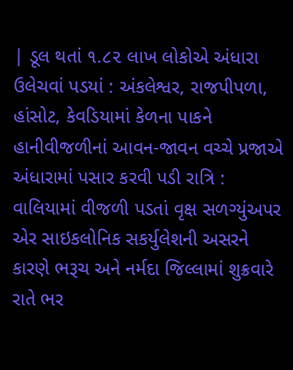| ડૂલ થતાં ૧.૮૨ લાખ લોકોએ અંધારા ઉલેચવાં પડયાં : અંકલેશ્વર, રાજપીપળા, હાંસોટ, કેવડિયામાં કેળના પાકને હાનીવીજળીનાં આવન-જાવન વચ્ચે પ્રજાએ અંધારામાં પસાર કરવી પડી રાત્રિ : વાલિયામાં વીજળી પડતાં વૃક્ષ સળગ્યુંઅપર એર સાઇકલોનિક સકર્યુલેશની અસરને કારણે ભરૂચ અને નર્મદા જિલ્લામાં શુક્રવારે રાતે ભર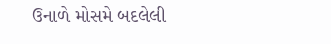ઉનાળે મોસમે બદલેલી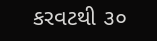કરવટથી ૩૦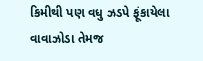કિમીથી પણ વધુ ઝડપે ફૂંકાયેલા વાવાઝોડા તેમજ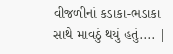વીજળીનાં કડાકા-ભડાકા સાથે માવઠું થયું હતું.... |